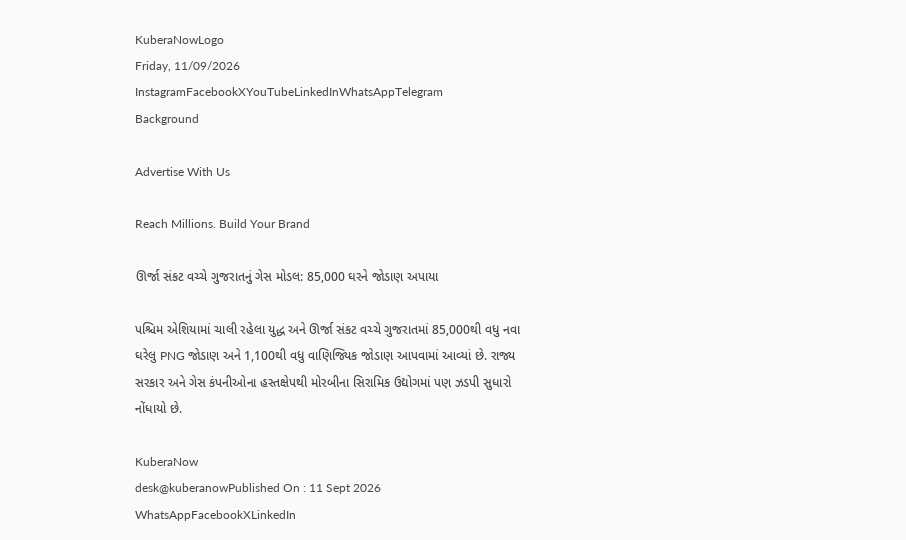KuberaNowLogo
Friday, 11/09/2026
InstagramFacebookXYouTubeLinkedInWhatsAppTelegram
Background

Advertise With Us

Reach Millions. Build Your Brand

ઊર્જા સંકટ વચ્ચે ગુજરાતનું ગેસ મોડલ: 85,000 ઘરને જોડાણ અપાયા

પશ્ચિમ એશિયામાં ચાલી રહેલા યુદ્ધ અને ઊર્જા સંકટ વચ્ચે ગુજરાતમાં 85,000થી વધુ નવા ઘરેલુ PNG જોડાણ અને 1,100થી વધુ વાણિજ્યિક જોડાણ આપવામાં આવ્યાં છે. રાજ્ય સરકાર અને ગેસ કંપનીઓના હસ્તક્ષેપથી મોરબીના સિરામિક ઉદ્યોગમાં પણ ઝડપી સુધારો નોંધાયો છે.

KuberaNow
desk@kuberanowPublished On : 11 Sept 2026
WhatsAppFacebookXLinkedIn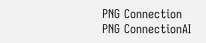PNG Connection
PNG ConnectionAI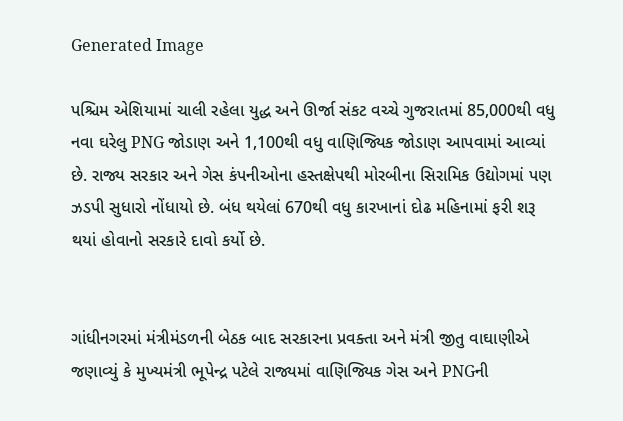Generated Image

પશ્ચિમ એશિયામાં ચાલી રહેલા યુદ્ધ અને ઊર્જા સંકટ વચ્ચે ગુજરાતમાં 85,000થી વધુ નવા ઘરેલુ PNG જોડાણ અને 1,100થી વધુ વાણિજ્યિક જોડાણ આપવામાં આવ્યાં છે. રાજ્ય સરકાર અને ગેસ કંપનીઓના હસ્તક્ષેપથી મોરબીના સિરામિક ઉદ્યોગમાં પણ ઝડપી સુધારો નોંધાયો છે. બંધ થયેલાં 670થી વધુ કારખાનાં દોઢ મહિનામાં ફરી શરૂ થયાં હોવાનો સરકારે દાવો કર્યો છે.


ગાંધીનગરમાં મંત્રીમંડળની બેઠક બાદ સરકારના પ્રવક્તા અને મંત્રી જીતુ વાઘાણીએ જણાવ્યું કે મુખ્યમંત્રી ભૂપેન્દ્ર પટેલે રાજ્યમાં વાણિજ્યિક ગેસ અને PNGની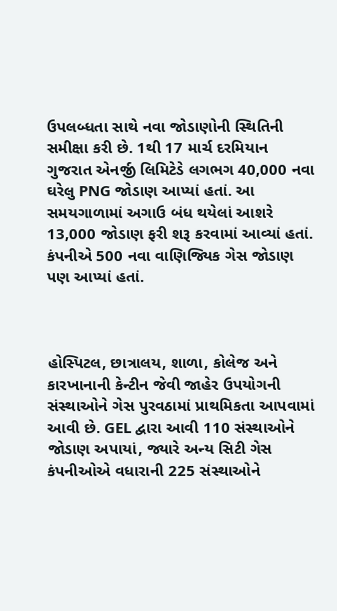ઉપલબ્ધતા સાથે નવા જોડાણોની સ્થિતિની સમીક્ષા કરી છે. 1થી 17 માર્ચ દરમિયાન ગુજરાત એનર્જી લિમિટેડે લગભગ 40,000 નવા ઘરેલુ PNG જોડાણ આપ્યાં હતાં. આ સમયગાળામાં અગાઉ બંધ થયેલાં આશરે 13,000 જોડાણ ફરી શરૂ કરવામાં આવ્યાં હતાં. કંપનીએ 500 નવા વાણિજ્યિક ગેસ જોડાણ પણ આપ્યાં હતાં.



હોસ્પિટલ, છાત્રાલય, શાળા, કોલેજ અને કારખાનાની કેન્ટીન જેવી જાહેર ઉપયોગની સંસ્થાઓને ગેસ પુરવઠામાં પ્રાથમિકતા આપવામાં આવી છે. GEL દ્વારા આવી 110 સંસ્થાઓને જોડાણ અપાયાં, જ્યારે અન્ય સિટી ગેસ કંપનીઓએ વધારાની 225 સંસ્થાઓને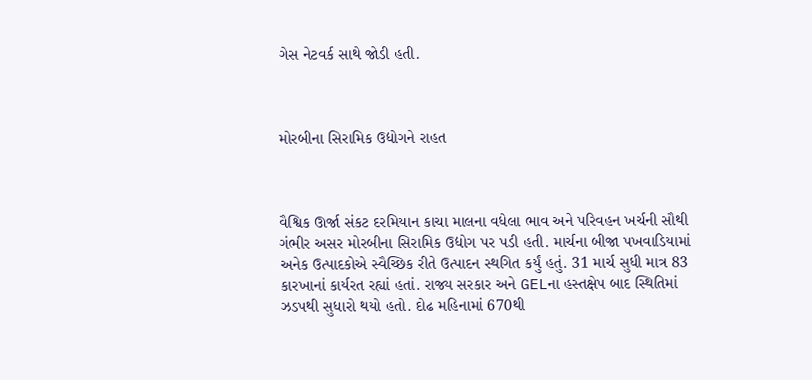ગેસ નેટવર્ક સાથે જોડી હતી.



મોરબીના સિરામિક ઉદ્યોગને રાહત



વૈશ્વિક ઊર્જા સંકટ દરમિયાન કાચા માલના વધેલા ભાવ અને પરિવહન ખર્ચની સૌથી ગંભીર અસર મોરબીના સિરામિક ઉદ્યોગ પર પડી હતી. માર્ચના બીજા પખવાડિયામાં અનેક ઉત્પાદકોએ સ્વૈચ્છિક રીતે ઉત્પાદન સ્થગિત કર્યું હતું. 31 માર્ચ સુધી માત્ર 83 કારખાનાં કાર્યરત રહ્યાં હતાં. રાજ્ય સરકાર અને GELના હસ્તક્ષેપ બાદ સ્થિતિમાં ઝડપથી સુધારો થયો હતો. દોઢ મહિનામાં 670થી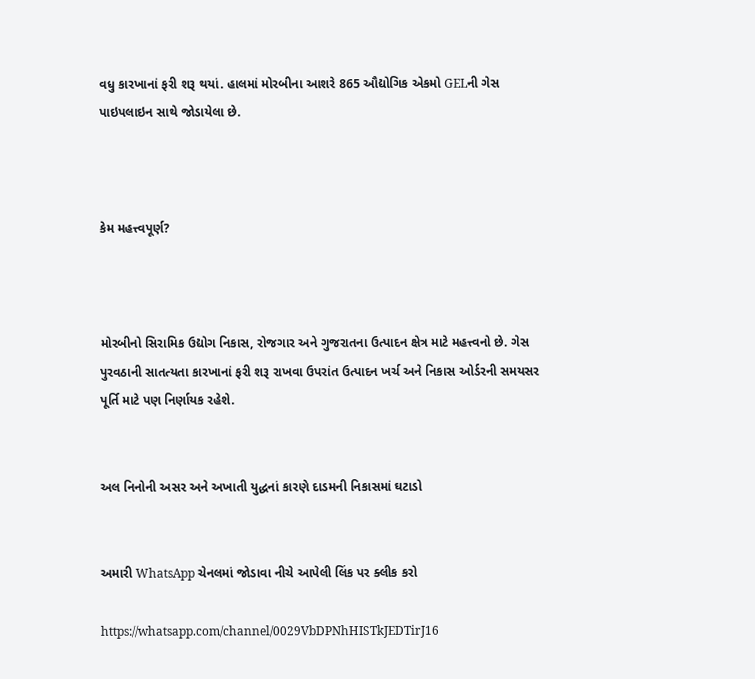વધુ કારખાનાં ફરી શરૂ થયાં. હાલમાં મોરબીના આશરે 865 ઔદ્યોગિક એકમો GELની ગેસ પાઇપલાઇન સાથે જોડાયેલા છે.



કેમ મહત્ત્વપૂર્ણ?



મોરબીનો સિરામિક ઉદ્યોગ નિકાસ, રોજગાર અને ગુજરાતના ઉત્પાદન ક્ષેત્ર માટે મહત્ત્વનો છે. ગેસ પુરવઠાની સાતત્યતા કારખાનાં ફરી શરૂ રાખવા ઉપરાંત ઉત્પાદન ખર્ચ અને નિકાસ ઓર્ડરની સમયસર પૂર્તિ માટે પણ નિર્ણાયક રહેશે.


અલ નિનોની અસર અને અખાતી યુદ્ધનાં કારણે દાડમની નિકાસમાં ઘટાડો


અમારી WhatsApp ચેનલમાં જોડાવા નીચે આપેલી લિંક પર ક્લીક કરો

https://whatsapp.com/channel/0029VbDPNhHISTkJEDTirJ16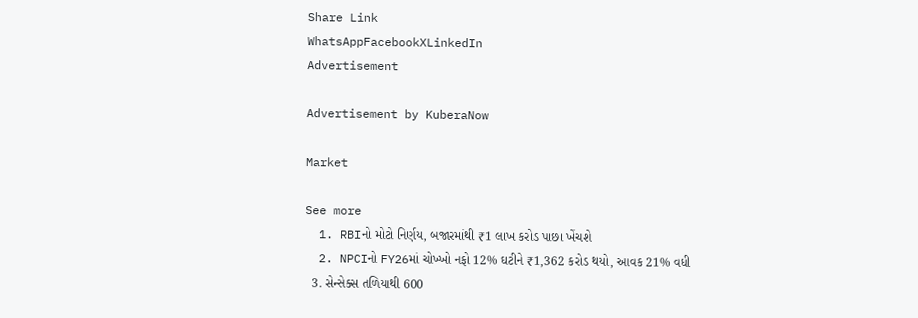Share Link
WhatsAppFacebookXLinkedIn
Advertisement

Advertisement by KuberaNow

Market

See more
  1. RBIનો મોટો નિર્ણય, બજારમાંથી ₹1 લાખ કરોડ પાછા ખેંચશે
  2. NPCIનો FY26માં ચોખ્ખો નફો 12% ઘટીને ₹1,362 કરોડ થયો, આવક 21% વધી
  3. સેન્સેક્સ તળિયાથી 600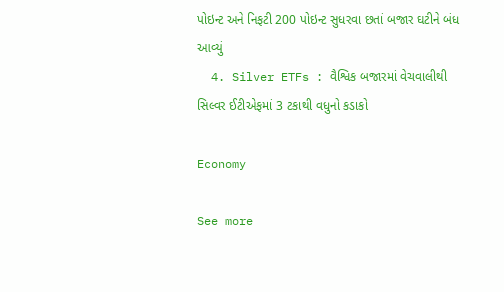પોઇન્ટ અને નિફટી 200 પોઇન્ટ સુધરવા છતાં બજાર ઘટીને બંધ આવ્યું
  4. Silver ETFs : વૈશ્વિક બજારમાં વેચવાલીથી સિલ્વર ઈટીએફમાં 3 ટકાથી વધુનો કડાકો

Economy

See more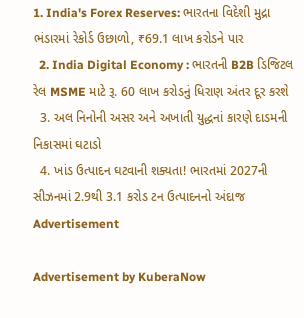1. India's Forex Reserves: ભારતના વિદેશી મુદ્રા ભંડારમાં રેકોર્ડ ઉછાળો, ₹69.1 લાખ કરોડને પાર
  2. India Digital Economy : ભારતની B2B ડિજિટલ રેલ MSME માટે રૂ. 60 લાખ કરોડનું ધિરાણ અંતર દૂર કરશે
  3. અલ નિનોની અસર અને અખાતી યુદ્ધનાં કારણે દાડમની નિકાસમાં ઘટાડો
  4. ખાંડ ઉત્પાદન ઘટવાની શક્યતા! ભારતમાં 2027ની સીઝનમાં 2.9થી 3.1 કરોડ ટન ઉત્પાદનનો અંદાજ
Advertisement

Advertisement by KuberaNow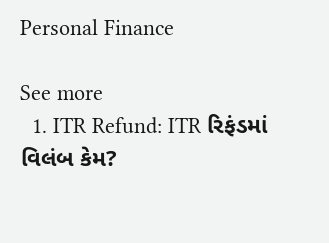Personal Finance

See more
  1. ITR Refund: ITR રિફંડમાં વિલંબ કેમ?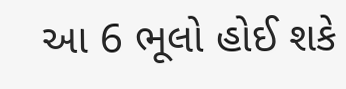આ 6 ભૂલો હોઈ શકે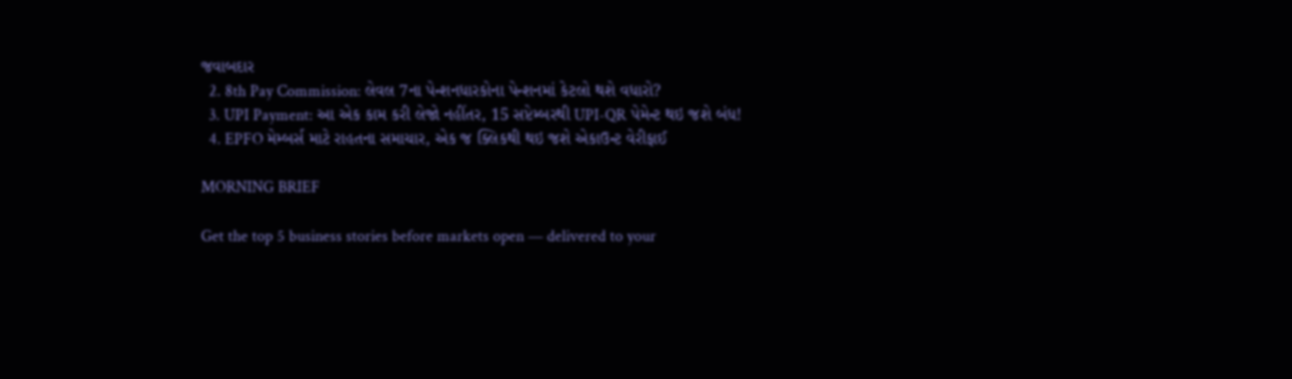જવાબદાર
  2. 8th Pay Commission: લેવલ 7ના પેન્શનધારકોના પેન્શનમાં કેટલો થશે વધારો?
  3. UPI Payment: આ એક કામ કરી લેજો નહીંતર, 15 સપ્ટેમ્બરથી UPI-QR પેમેન્ટ થઇ જશે બંધ!
  4. EPFO મેમ્બર્સ માટે રાહતના સમાચાર, એક જ ક્લિકથી થઇ જશે એકાઉન્ટ વેરીફાઈ

MORNING BRIEF

Get the top 5 business stories before markets open — delivered to your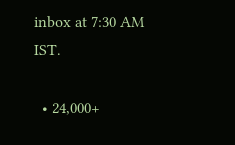inbox at 7:30 AM IST.

  • 24,000+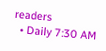readers
  • Daily 7:30 AM